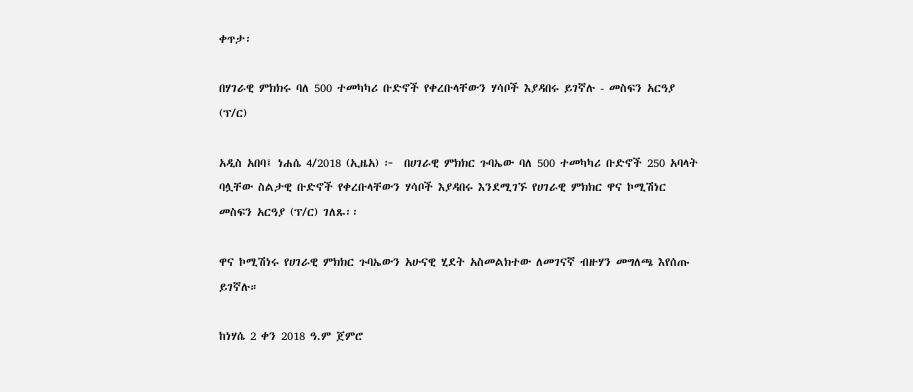ቀጥታ፡

በሃገራዊ ምክክሩ ባለ 500 ተመካካሪ ቡድኖች የቀረቡላቸውን ሃሳቦች እያዳበሩ ይገኛሉ - መስፍን አርዓያ (ፕ/ር)

አዲስ አበባ፤ ነሐሴ 4/2018 (ኢዜአ) ፦  በሀገራዊ ምክክር ጉባኤው ባለ 500 ተመካካሪ ቡድኖች 250 አባላት ባሏቸው ስልታዊ ቡድኖች የቀረቡላቸውን ሃሳቦች እያዳበሩ እንደሚገኙ የሀገራዊ ምክክር ዋና ኮሚሽነር መስፍን አርዓያ (ፕ/ር) ገለጹ፡፡

ዋና ኮሚሽነሩ የሀገራዊ ምክክር ጉባኤውን አሁናዊ ሂደት አስመልክተው ለመገናኛ ብዙሃን መግለጫ እየሰጡ ይገኛሉ።

ከነሃሴ 2 ቀን 2018 ዓ.ም ጀምሮ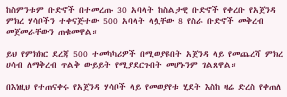ከስምንቱም ቡድኖች በተመረጡ 30 አባላት ከስልታዊ ቡድኖች የቀረቡ የአጀንዳ ምክረ ሃሳቦችን ተቀናጅተው 500 አባላት ላሏቸው 8 የስራ ቡድኖች መቅረብ መጀመራቸውን ጠቁመዋል።

ይህ የምክክር ደረጃ 500 ተመካካሪዎች በሚወያዩበት አጀንዳ ላይ የመጨረሻ ምክረ ሀሳብ ለማቅረብ ጥልቅ ውይይት የሚያደርጉበት መሆኑንም ገልጸዋል።

በእነዚህ የተጠናቀሩ የአጀንዳ ሃሳቦች ላይ የመወያየቱ ሂደት እስከ ዛሬ ድረስ የቀጠለ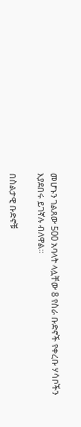መሆኑን ገልጸው 500 አባላት ላሏቸው 8 የስራ ቡድኖች የቀረቡ ሃሳቦችን እያደበሩ ይገኛሉ ብለዋል።

በስልታዊ ቡድኖቹ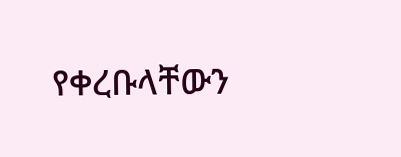የቀረቡላቸውን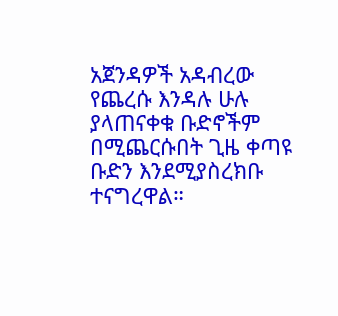አጀንዳዎች አዳብረው የጨረሱ እንዳሉ ሁሉ ያላጠናቀቁ ቡድኖችም በሚጨርሱበት ጊዜ ቀጣዩ ቡድን እንደሚያስረክቡ ተናግረዋል።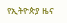የኢትዮጵያ ዜና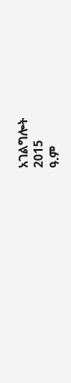አገልግሎት
2015
ዓ.ም